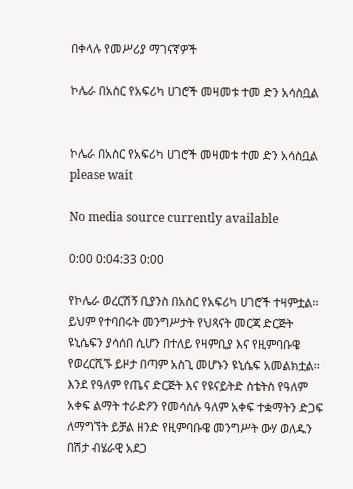በቀላሉ የመሥሪያ ማገናኛዎች

ኮሌራ በአስር የአፍሪካ ሀገሮች መዛመቱ ተመ ድን አሳስቧል


ኮሌራ በአስር የአፍሪካ ሀገሮች መዛመቱ ተመ ድን አሳስቧል
please wait

No media source currently available

0:00 0:04:33 0:00

የኮሌራ ወረርሽኝ ቢያንስ በአስር የአፍሪካ ሀገሮች ተዛምቷል፡፡ ይህም የተባበሩት መንግሥታት የህጻናት መርጃ ድርጅት ዩኒሴፍን ያሳሰበ ሲሆን በተለይ የዛምቢያ እና የዚምባቡዌ የወረርሺኙ ይዞታ በጣም አስጊ መሆኑን ዩኒሴፍ አመልክቷል፡፡ እንደ የዓለም የጤና ድርጅት እና የዩናይትድ ስቴትስ የዓለም አቀፍ ልማት ተራድዖን የመሳሰሉ ዓለም አቀፍ ተቋማትን ድጋፍ ለማግኘት ይቻል ዘንድ የዚምባቡዌ መንግሥት ውሃ ወለዱን በሽታ ብሄራዊ አደጋ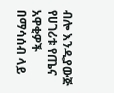ብሎ እንዲያውጅ የሀገሪቱ የጤና አዋቂዎች በማሳሰብ ላይ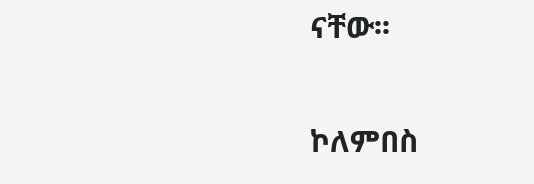ናቸው፡፡

ኮለምበስ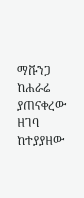ማቩንጋ ከሐራሬ ያጠናቀረው ዘገባ ከተያያዘው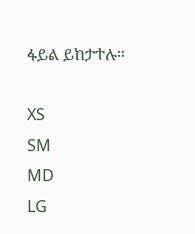ፋይል ይከታተሉ።

XS
SM
MD
LG